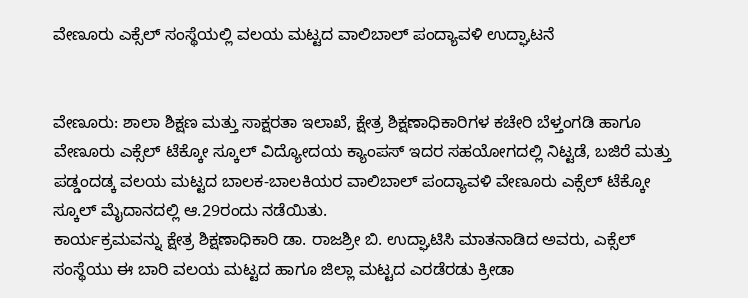ವೇಣೂರು ಎಕ್ಸೆಲ್ ಸಂಸ್ಥೆಯಲ್ಲಿ ವಲಯ ಮಟ್ಟದ ವಾಲಿಬಾಲ್ ಪಂದ್ಯಾವಳಿ ಉದ್ಘಾಟನೆ


ವೇಣೂರು: ಶಾಲಾ ಶಿಕ್ಷಣ ಮತ್ತು ಸಾಕ್ಷರತಾ ಇಲಾಖೆ, ಕ್ಷೇತ್ರ ಶಿಕ್ಷಣಾಧಿಕಾರಿಗಳ ಕಚೇರಿ ಬೆಳ್ತಂಗಡಿ ಹಾಗೂ ವೇಣೂರು ಎಕ್ಸೆಲ್ ಟೆಕ್ಕೋ ಸ್ಕೂಲ್ ವಿದ್ಯೋದಯ ಕ್ಯಾಂಪಸ್ ಇದರ ಸಹಯೋಗದಲ್ಲಿ ನಿಟ್ಟಡೆ, ಬಜಿರೆ ಮತ್ತು ಪಡ್ಡಂದಡ್ಕ ವಲಯ ಮಟ್ಟದ ಬಾಲಕ-ಬಾಲಕಿಯರ ವಾಲಿಬಾಲ್ ಪಂದ್ಯಾವಳಿ ವೇಣೂರು ಎಕ್ಸೆಲ್ ಟೆಕ್ಕೋ ಸ್ಕೂಲ್ ಮೈದಾನದಲ್ಲಿ ಆ.29ರಂದು ನಡೆಯಿತು.
ಕಾರ್ಯಕ್ರಮವನ್ನು ಕ್ಷೇತ್ರ ಶಿಕ್ಷಣಾಧಿಕಾರಿ ಡಾ. ರಾಜಶ್ರೀ ಬಿ. ಉದ್ಘಾಟಿಸಿ ಮಾತನಾಡಿದ ಅವರು, ಎಕ್ಸೆಲ್ ಸಂಸ್ಥೆಯು ಈ ಬಾರಿ ವಲಯ ಮಟ್ಟದ ಹಾಗೂ ಜಿಲ್ಲಾ ಮಟ್ಟದ ಎರಡೆರಡು ಕ್ರೀಡಾ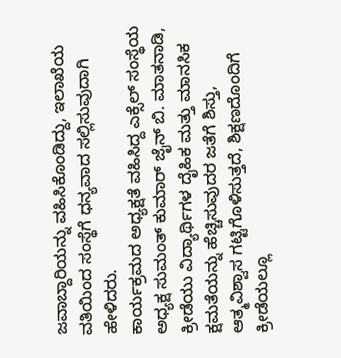ಜವಾಬ್ದಾರಿಯನ್ನು ವಹಿಸಿಕೊಂಡಿದ್ದು, ಇಲಾಖೆಯ ವತಿಯಿಂದ ಸಂಸ್ಥೆಗೆ ಧನ್ಯವಾದ ಸಲ್ಲಿಸುವುದಾಗಿ ಹೇಳಿದರು.
ಕಾರ್ಯಕ್ರಮದ ಅಧ್ಯಕ್ಷತೆ ವಹಿಸಿದ್ದ ಎಕ್ಸೆಲ್ ಸಂಸ್ಥೆಯ ಅಧ್ಯಕ್ಷ ಸುಮಂತ್ ಕುಮಾರ್ ಜೈನ್ ಬಿ. ಮಾತನಾಡಿ, ಕ್ರೀಡೆಯು ವಿದ್ಯಾರ್ಥಿಗಳ ದೈಹಿಕ ಮತ್ತು ಮಾನಸಿಕ ಕ್ಷಮತೆಯನ್ನು ಹೆಚ್ಚಿಸುವುದರ ಜತೆಗೆ ಶಿಸ್ತು, ಆತ್ಮವಿಶ್ವಾಸ ಗಟ್ಟಿಗೊಳಿಸುತ್ತದೆ, ಶಿಕ್ಷಣದೊಂದಿಗೆ ಕ್ರೀಡೆಯಲ್ಲೂ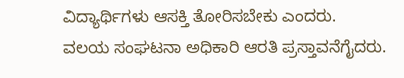ವಿದ್ಯಾರ್ಥಿಗಳು ಆಸಕ್ತಿ ತೋರಿಸಬೇಕು ಎಂದರು.
ವಲಯ ಸಂಘಟನಾ ಅಧಿಕಾರಿ ಆರತಿ ಪ್ರಸ್ತಾವನೆಗೈದರು.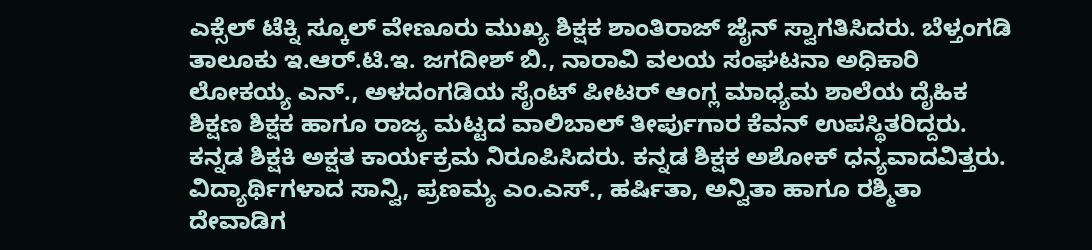ಎಕ್ಸೆಲ್ ಟೆಕ್ನಿ ಸ್ಕೂಲ್ ವೇಣೂರು ಮುಖ್ಯ ಶಿಕ್ಷಕ ಶಾಂತಿರಾಜ್ ಜೈನ್ ಸ್ವಾಗತಿಸಿದರು. ಬೆಳ್ತಂಗಡಿ ತಾಲೂಕು ಇ.ಆರ್.ಟಿ.ಇ. ಜಗದೀಶ್ ಬಿ., ನಾರಾವಿ ವಲಯ ಸಂಘಟನಾ ಅಧಿಕಾರಿ ಲೋಕಯ್ಯ ಎನ್., ಅಳದಂಗಡಿಯ ಸೈಂಟ್ ಪೀಟರ್ ಆಂಗ್ಲ ಮಾಧ್ಯಮ ಶಾಲೆಯ ದೈಹಿಕ ಶಿಕ್ಷಣ ಶಿಕ್ಷಕ ಹಾಗೂ ರಾಜ್ಯ ಮಟ್ಟದ ವಾಲಿಬಾಲ್ ತೀರ್ಪುಗಾರ ಕೆವನ್ ಉಪಸ್ಥಿತರಿದ್ದರು.
ಕನ್ನಡ ಶಿಕ್ಷಕಿ ಅಕ್ಷತ ಕಾರ್ಯಕ್ರಮ ನಿರೂಪಿಸಿದರು. ಕನ್ನಡ ಶಿಕ್ಷಕ ಅಶೋಕ್ ಧನ್ಯವಾದವಿತ್ತರು. ವಿದ್ಯಾರ್ಥಿಗಳಾದ ಸಾನ್ವಿ, ಪ್ರಣಮ್ಯ ಎಂ.ಎಸ್., ಹರ್ಷಿತಾ, ಅನ್ವಿತಾ ಹಾಗೂ ರಶ್ಮಿತಾ ದೇವಾಡಿಗ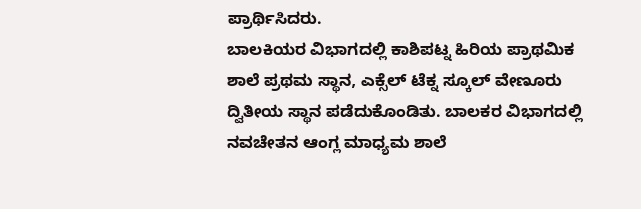ಪ್ರಾರ್ಥಿಸಿದರು.
ಬಾಲಕಿಯರ ವಿಭಾಗದಲ್ಲಿ ಕಾಶಿಪಟ್ನ ಹಿರಿಯ ಪ್ರಾಥಮಿಕ ಶಾಲೆ ಪ್ರಥಮ ಸ್ಥಾನ, ಎಕ್ಸೆಲ್ ಟೆಕ್ನ ಸ್ಕೂಲ್ ವೇಣೂರು ದ್ವಿತೀಯ ಸ್ಥಾನ ಪಡೆದುಕೊಂಡಿತು. ಬಾಲಕರ ವಿಭಾಗದಲ್ಲಿ ನವಚೇತನ ಆಂಗ್ಲ ಮಾಧ್ಯಮ ಶಾಲೆ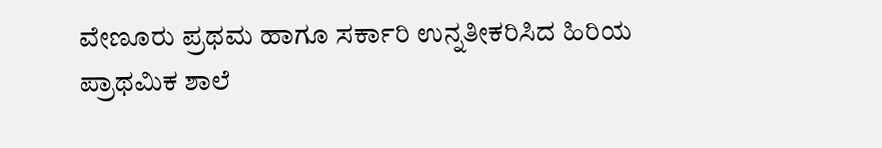ವೇಣೂರು ಪ್ರಥಮ ಹಾಗೂ ಸರ್ಕಾರಿ ಉನ್ನತೀಕರಿಸಿದ ಹಿರಿಯ ಪ್ರಾಥಮಿಕ ಶಾಲೆ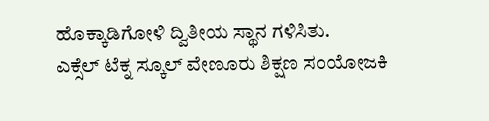ಹೊಕ್ಕಾಡಿಗೋಳಿ ದ್ವಿತೀಯ ಸ್ಥಾನ ಗಳಿಸಿತು.
ಎಕ್ಸೆಲ್ ಟೆಕ್ನ ಸ್ಕೂಲ್ ವೇಣೂರು ಶಿಕ್ಷಣ ಸಂಯೋಜಕಿ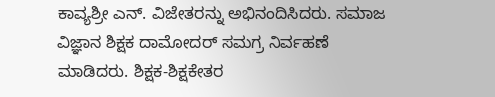ಕಾವ್ಯಶ್ರೀ ಎನ್. ವಿಜೇತರನ್ನು ಅಭಿನಂದಿಸಿದರು. ಸಮಾಜ ವಿಜ್ಞಾನ ಶಿಕ್ಷಕ ದಾಮೋದರ್ ಸಮಗ್ರ ನಿರ್ವಹಣೆ ಮಾಡಿದರು. ಶಿಕ್ಷಕ-ಶಿಕ್ಷಕೇತರ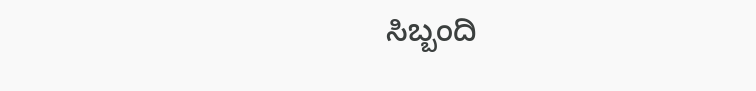ಸಿಬ್ಬಂದಿ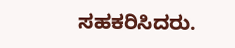ಸಹಕರಿಸಿದರು.